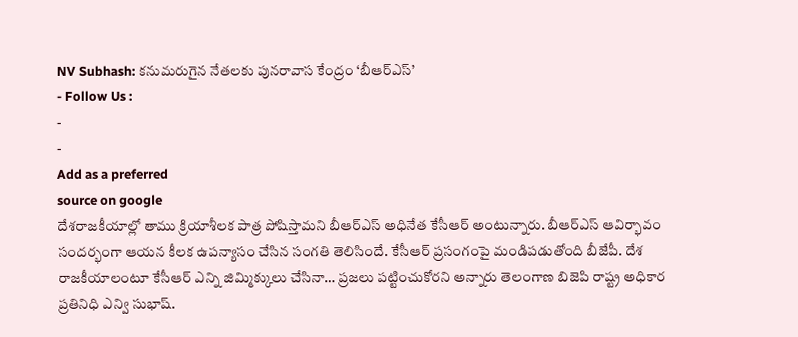NV Subhash: కనుమరుగైన నేతలకు పునరావాస కేంద్రం ‘బీఆర్ఎస్’
- Follow Us :
-
-
Add as a preferred
source on google
దేశరాజకీయాల్లో తాము క్రియాశీలక పాత్ర పోషిస్తామని బీఆర్ఎస్ అధినేత కేసీఆర్ అంటున్నారు. బీఆర్ఎస్ ఆవిర్భావం సందర్భంగా ఆయన కీలక ఉపన్యాసం చేసిన సంగతి తెలిసిందే. కేసీఆర్ ప్రసంగంపై మండిపడుతోంది బీజేపీ. దేశ రాజకీయాలంటూ కేసీఆర్ ఎన్ని జిమ్మిక్కులు చేసినా… ప్రజలు పట్టించుకోరని అన్నారు తెలంగాణ బిజెపి రాష్ట్ర అధికార ప్రతినిధి ఎన్వి సుభాష్.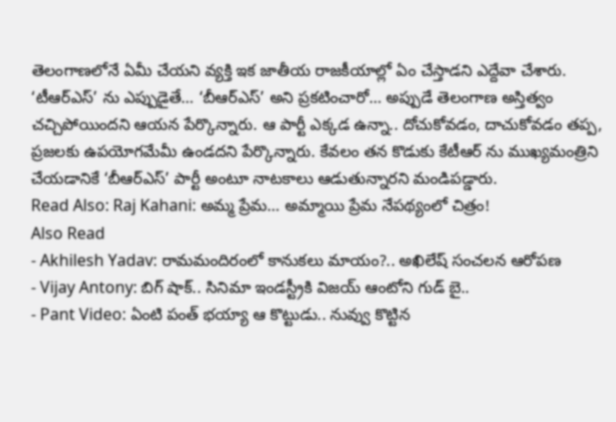తెలంగాణలోనే ఏమీ చేయని వ్యక్తి ఇక జాతీయ రాజకీయాల్లో ఏం చేస్తాడని ఎద్దేవా చేశారు. ‘టీఆర్ఎస్’ ను ఎప్పుడైతే… ‘బీఆర్ఎస్’ అని ప్రకటించారో… అప్పుడే తెలంగాణ అస్తిత్వం చచ్చిపోయిందని ఆయన పేర్కొన్నారు. ఆ పార్టీ ఎక్కడ ఉన్నా.. దోచుకోవడం, దాచుకోవడం తప్ప, ప్రజలకు ఉపయోగమేమీ ఉండదని పేర్కొన్నారు. కేవలం తన కొడుకు కేటీఆర్ ను ముఖ్యమంత్రిని చేయడానికే ‘బీఆర్ఎస్’ పార్టీ అంటూ నాటకాలు ఆడుతున్నారని మండిపడ్డారు.
Read Also: Raj Kahani: అమ్మ ప్రేమ… అమ్మాయి ప్రేమ నేపథ్యంలో చిత్రం!
Also Read
- Akhilesh Yadav: రామమందిరంలో కానుకలు మాయం?.. అఖిలేష్ సంచలన ఆరోపణ
- Vijay Antony: బిగ్ షాక్.. సినిమా ఇండస్ట్రీకి విజయ్ ఆంటోని గుడ్ బై..
- Pant Video: ఏంటి పంత్ భయ్యా ఆ కొట్టుడు.. నువ్వు కొట్టిన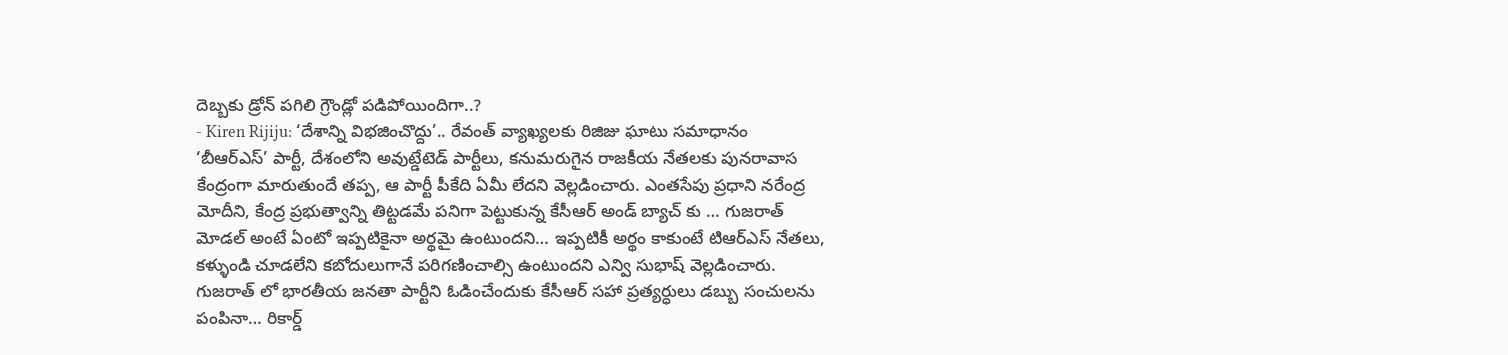దెబ్బకు డ్రోన్ పగిలి గ్రౌండ్లో పడిపోయిందిగా..?
- Kiren Rijiju: ‘దేశాన్ని విభజించొద్దు’.. రేవంత్ వ్యాఖ్యలకు రిజిజు ఘాటు సమాధానం
‘బీఆర్ఎస్’ పార్టీ, దేశంలోని అవుట్డేటెడ్ పార్టీలు, కనుమరుగైన రాజకీయ నేతలకు పునరావాస కేంద్రంగా మారుతుందే తప్ప, ఆ పార్టీ పీకేది ఏమీ లేదని వెల్లడించారు. ఎంతసేపు ప్రధాని నరేంద్ర మోదీని, కేంద్ర ప్రభుత్వాన్ని తిట్టడమే పనిగా పెట్టుకున్న కేసీఆర్ అండ్ బ్యాచ్ కు … గుజరాత్ మోడల్ అంటే ఏంటో ఇప్పటికైనా అర్థమై ఉంటుందని… ఇప్పటికీ అర్థం కాకుంటే టిఆర్ఎస్ నేతలు, కళ్ళుండి చూడలేని కబోదులుగానే పరిగణించాల్సి ఉంటుందని ఎన్వి సుభాష్ వెల్లడించారు. గుజరాత్ లో భారతీయ జనతా పార్టీని ఓడించేందుకు కేసీఆర్ సహా ప్రత్యర్ధులు డబ్బు సంచులను పంపినా… రికార్డ్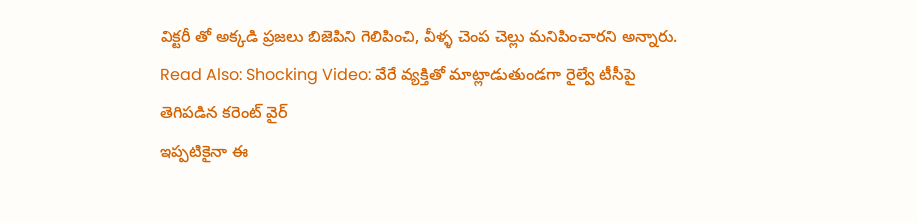విక్టరీ తో అక్కడి ప్రజలు బిజెపిని గెలిపించి, వీళ్ళ చెంప చెల్లు మనిపించారని అన్నారు.
Read Also: Shocking Video: వేరే వ్యక్తితో మాట్లాడుతుండగా రైల్వే టీసీపై తెగిపడిన కరెంట్ వైర్
ఇప్పటికైనా ఈ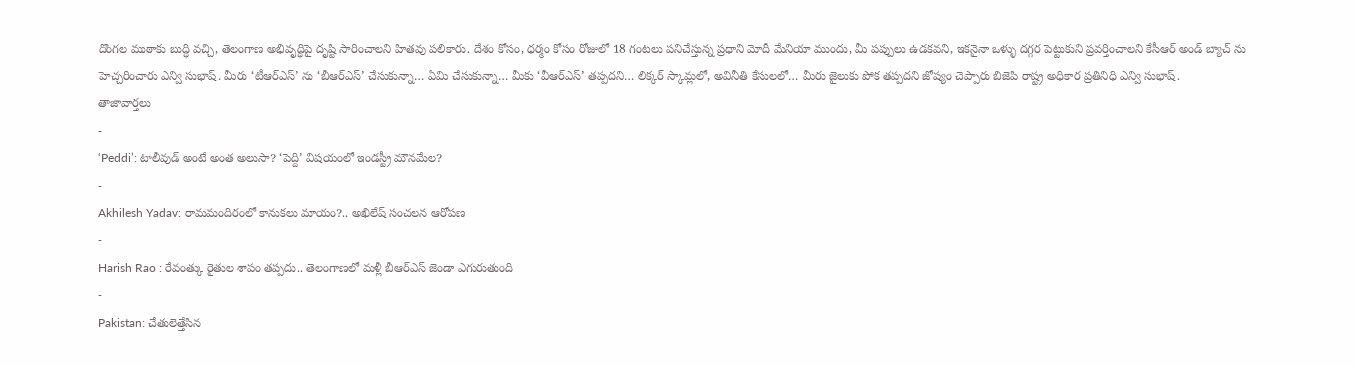దొంగల ముఠాకు బుద్ధి వచ్చి, తెలంగాణ అభివృద్ధిపై దృష్టి సారించాలని హితవు పలికారు. దేశం కోసం, ధర్మం కోసం రోజులో 18 గంటలు పనిచేస్తున్న ప్రధాని మోదీ మేనియా ముందు, మీ పప్పులు ఉడకవని, ఇకనైనా ఒళ్ళు దగ్గర పెట్టుకుని ప్రవర్తించాలని కేసీఆర్ అండ్ బ్యాచ్ ను హెచ్చరించారు ఎన్వి సుభాష్. మీరు ‘టీఆర్ఎస్’ ను ‘బీఆర్ఎస్’ చేసుకున్నా… ఏమి చేసుకున్నా… మీకు ‘వీఆర్ఎస్’ తప్పదని… లిక్కర్ స్కామ్లలో, అవినీతి కేసులలో… మీరు జైలుకు పోక తప్పదని జోష్యం చెప్పారు బిజెపి రాష్ట్ర అధికార ప్రతినిధి ఎన్వి సుభాష్.
తాజావార్తలు
-
‘Peddi’: టాలీవుడ్ అంటే అంత అలుసా? ‘పెద్ది’ విషయంలో ఇండస్ట్రీ మౌనమేల?
-
Akhilesh Yadav: రామమందిరంలో కానుకలు మాయం?.. అఖిలేష్ సంచలన ఆరోపణ
-
Harish Rao : రేవంత్కు రైతుల శాపం తప్పదు.. తెలంగాణలో మళ్లీ బీఆర్ఎస్ జెండా ఎగురుతుంది
-
Pakistan: చేతులెత్తేసిన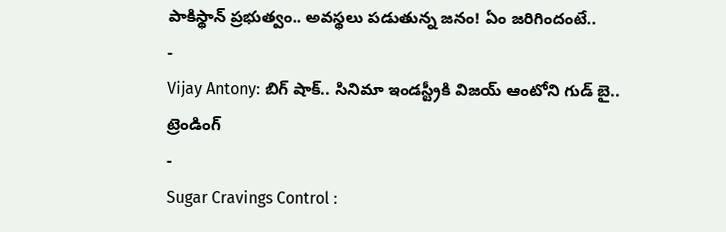పాకిస్థాన్ ప్రభుత్వం.. అవస్థలు పడుతున్న జనం! ఏం జరిగిందంటే..
-
Vijay Antony: బిగ్ షాక్.. సినిమా ఇండస్ట్రీకి విజయ్ ఆంటోని గుడ్ బై..
ట్రెండింగ్
-
Sugar Cravings Control :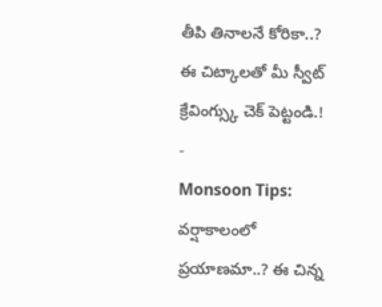తీపి తినాలనే కోరికా..? ఈ చిట్కాలతో మీ స్వీట్ క్రేవింగ్స్కు చెక్ పెట్టండి.!
-
Monsoon Tips: వర్షాకాలంలో ప్రయాణమా..? ఈ చిన్న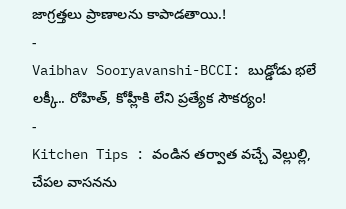జాగ్రత్తలు ప్రాణాలను కాపాడతాయి.!
-
Vaibhav Sooryavanshi-BCCI: బుడ్డోడు భలే లక్కీ.. రోహిత్, కోహ్లీకి లేని ప్రత్యేక సౌకర్యం!
-
Kitchen Tips : వండిన తర్వాత వచ్చే వెల్లుల్లి, చేపల వాసనను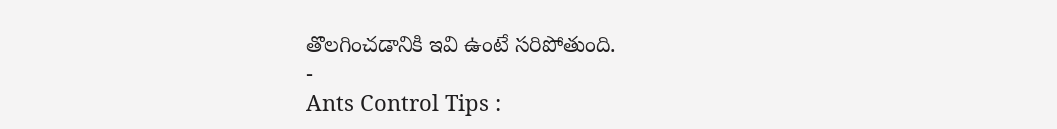తొలగించడానికి ఇవి ఉంటే సరిపోతుంది.
-
Ants Control Tips :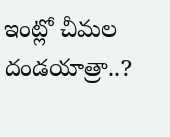ఇంట్లో చీమల దండయాత్రా..?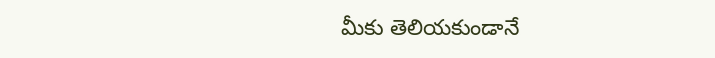మీకు తెలియకుండానే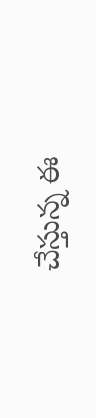చేస్తున్న ఈ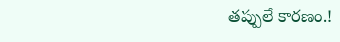తప్పులే కారణం.!